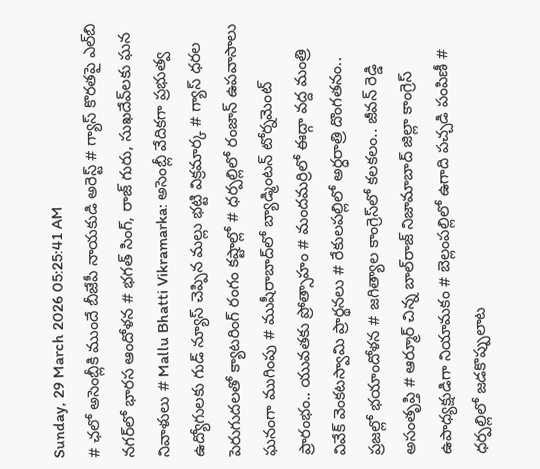Sunday, 29 March 2026 05:25:41 AM
# ఛలో అసెంబ్లీకి ముందే బీజేపీ నాయకుడి అరెస్ట్ # గ్యాస్ కొరతపై ఎల్‌బి నగర్‌లో భారస ఆందోళన # భగత్ సింగ్, రాజ్ గురు, సుఖదేవ్‌లకు ఘన నివాళులు # Mallu Bhatti Vikramarka: అసెంబ్లీ వేదికగా ప్రభుత్వ ఉద్యోగులకు గుడ్ న్యూస్ చెప్పిన మల్లు భట్టి విక్రమార్క # గ్యాస్ ధరల పెరుగుదలతో క్యాటరింగ్ రంగం కష్టాల్లో # ధర్పల్లిలో రంజాన్ ఉపవాసాలు ఘనంగా ముగింపు # ముషీరాబాద్‌లో బ్యాడ్మింటన్ టోర్నమెంట్ ప్రారంభం.. యువతకు ప్రోత్సాహం # మందమర్రిలో ఈద్గా వద్ద మంత్రి వివేక్ వెంకటస్వామి ప్రార్థనలు # రేకులపల్లిలో అర్ధరాత్రి దొంగతనం.. ప్రజల్లో భయాందోళన # జగిత్యాల కాంగ్రెస్‌లో కలకలం.. జీవన్ రెడ్డి అసంతృప్తి # ఆర్మూర్ చిన్న బాల్‌రాజ్ నిజామాబాద్ జిల్లా కాంగ్రెస్ ఉపాధ్యక్షుడిగా నియామకం # బెల్లంపల్లిలో ఉగాది పచ్చడి పంపిణీ # ధర్పల్లిలో జడకొప్పులాట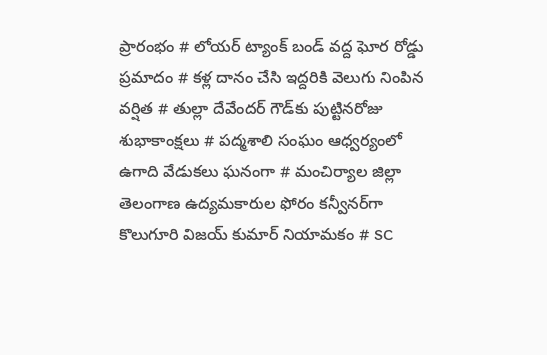ప్రారంభం # లోయర్ ట్యాంక్ బండ్ వద్ద ఘోర రోడ్డు ప్రమాదం # కళ్ల దానం చేసి ఇద్దరికి వెలుగు నింపిన వర్షిత # తుల్లా దేవేందర్ గౌడ్‌కు పుట్టినరోజు శుభాకాంక్షలు # పద్మశాలి సంఘం ఆధ్వర్యంలో ఉగాది వేడుకలు ఘనంగా # మంచిర్యాల జిల్లా తెలంగాణ ఉద్యమకారుల ఫోరం కన్వీనర్‌గా కొలుగూరి విజయ్ కుమార్ నియామకం # SC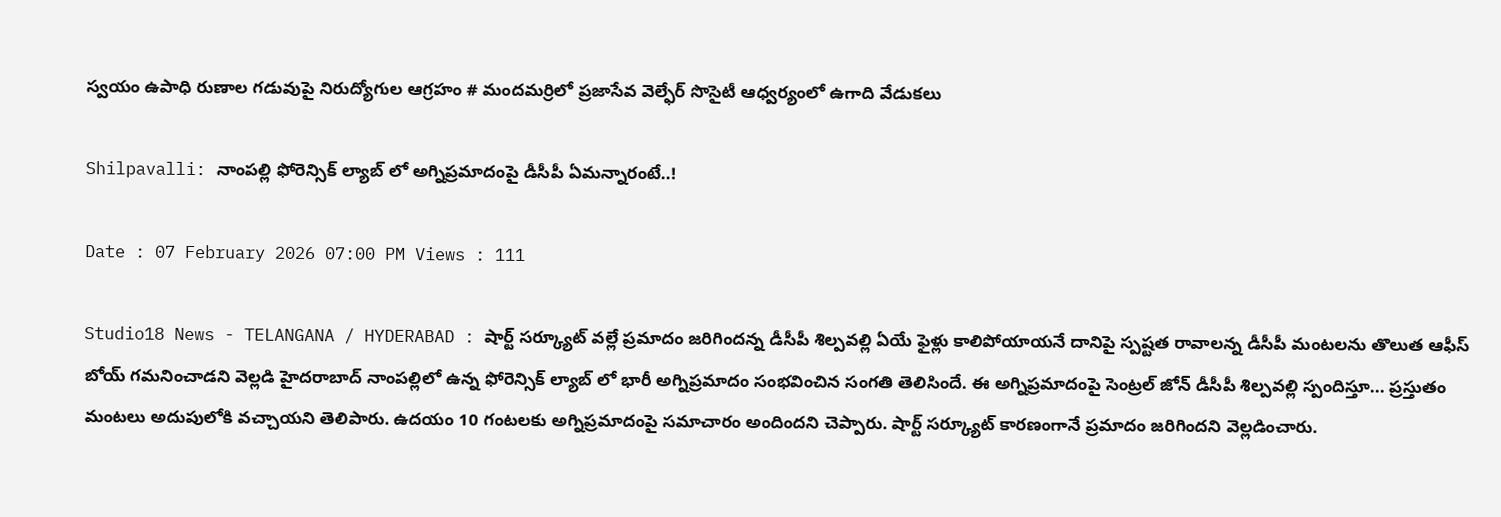స్వయం ఉపాధి రుణాల గడువుపై నిరుద్యోగుల ఆగ్రహం # మందమర్రిలో ప్రజాసేవ వెల్ఫేర్ సొసైటీ ఆధ్వర్యంలో ఉగాది వేడుకలు

Shilpavalli: నాంపల్లి ఫోరెన్సిక్ ల్యాబ్ లో అగ్నిప్రమాదంపై డీసీపీ ఏమన్నారంటే..!

Date : 07 February 2026 07:00 PM Views : 111

Studio18 News - TELANGANA / HYDERABAD : షార్ట్ సర్క్యూట్ వల్లే ప్రమాదం జరిగిందన్న డీసీపీ శిల్పవల్లి ఏయే ఫైళ్లు కాలిపోయాయనే దానిపై స్పష్టత రావాలన్న డీసీపీ మంటలను తొలుత ఆఫీస్ బోయ్ గమనించాడని వెల్లడి హైదరాబాద్ నాంపల్లిలో ఉన్న ఫోరెన్సిక్ ల్యాబ్ లో భారీ అగ్నిప్రమాదం సంభవించిన సంగతి తెలిసిందే. ఈ అగ్నిప్రమాదంపై సెంట్రల్ జోన్ డీసీపీ శిల్పవల్లి స్పందిస్తూ... ప్రస్తుతం మంటలు అదుపులోకి వచ్చాయని తెలిపారు. ఉదయం 10 గంటలకు అగ్నిప్రమాదంపై సమాచారం అందిందని చెప్పారు. షార్ట్ సర్క్యూట్ కారణంగానే ప్రమాదం జరిగిందని వెల్లడించారు.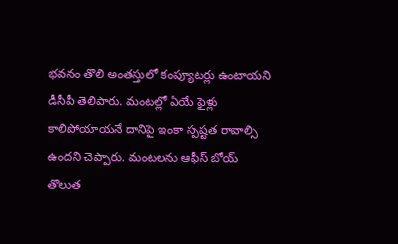భవనం తొలి అంతస్తులో కంప్యూటర్లు ఉంటాయని డీసీపీ తెలిపారు. మంటల్లో ఏయే ఫైళ్లు కాలిపోయాయనే దానిపై ఇంకా స్పష్టత రావాల్సి ఉందని చెప్పారు. మంటలను ఆఫీస్ బోయ్ తొలుత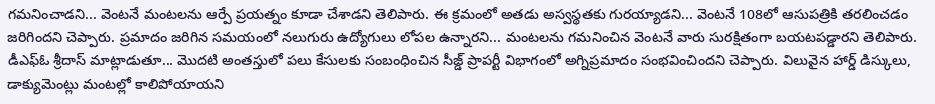గమనించాడని... వెంటనే మంటలను ఆర్పే ప్రయత్నం కూడా చేశాడని తెలిపారు. ఈ క్రమంలో అతడు అస్వస్థతకు గురయ్యాడని... వెంటనే 108లో ఆసుపత్రికి తరలించడం జరిగిందని చెప్పారు. ప్రమాదం జరిగిన సమయంలో నలుగురు ఉద్యోగులు లోపల ఉన్నారని... మంటలను గమనించిన వెంటనే వారు సురక్షితంగా బయటపడ్డారని తెలిపారు. డీఎఫ్ఓ శ్రీదాస్ మాట్లాడుతూ... మొదటి అంతస్తులో పలు కేసులకు సంబంధించిన సీజ్డ్ ప్రాపర్టీ విభాగంలో అగ్నిప్రమాదం సంభవించిందని చెప్పారు. విలువైన హార్డ్ డిస్కులు, డాక్యుమెంట్లు మంటల్లో కాలిపోయాయని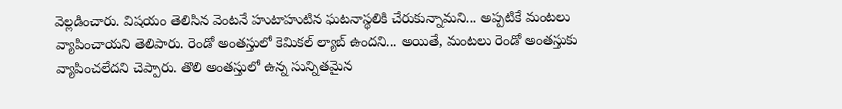వెల్లడించారు. విషయం తెలిసిన వెంటనే హుటాహుటిన ఘటనాస్థలికి చేరుకున్నామని... అప్పటికే మంటలు వ్యాపించాయని తెలిపారు. రెండో అంతస్తులో కెమికల్ ల్యాబ్ ఉందని... అయితే, మంటలు రెండో అంతస్తుకు వ్యాపించలేదని చెప్పారు. తొలి అంతస్తులో ఉన్న సున్నితమైన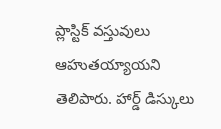ప్లాస్టిక్ వస్తువులు ఆహుతయ్యాయని తెలిపారు. హార్డ్ డిస్కులు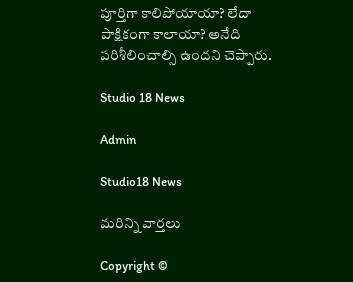పూర్తిగా కాలిపోయాయా? లేదా పాక్షికంగా కాలాయా? అనేది పరిశీలించాల్సి ఉందని చెప్పారు.

Studio 18 News

Admin

Studio18 News

మరిన్ని వార్తలు

Copyright ©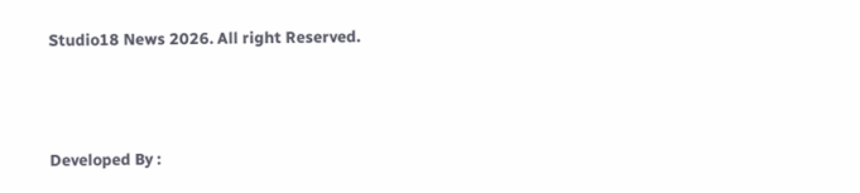Studio18 News 2026. All right Reserved.



Developed By :